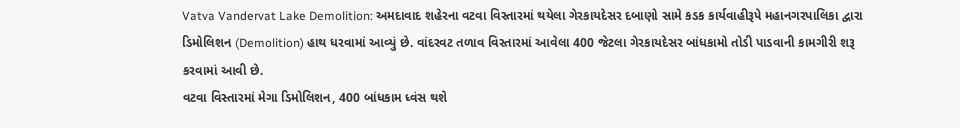Vatva Vandervat Lake Demolition: અમદાવાદ શહેરના વટવા વિસ્તારમાં થયેલા ગેરકાયદેસર દબાણો સામે કડક કાર્યવાહીરૂપે મહાનગરપાલિકા દ્વારા ડિમોલિશન (Demolition) હાથ ધરવામાં આવ્યું છે. વાંદરવટ તળાવ વિસ્તારમાં આવેલા 400 જેટલા ગેરકાયદેસર બાંધકામો તોડી પાડવાની કામગીરી શરૂ કરવામાં આવી છે.
વટવા વિસ્તારમાં મેગા ડિમોલિશન, 400 બાંધકામ ધ્વંસ થશે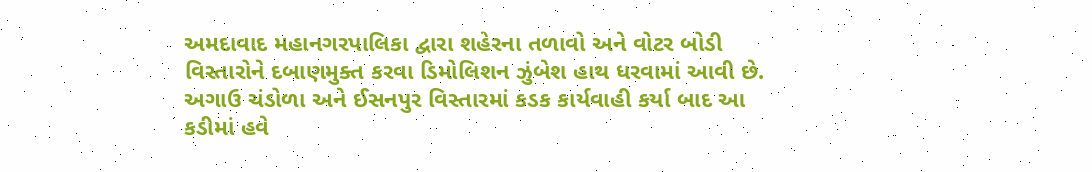અમદાવાદ મહાનગરપાલિકા દ્વારા શહેરના તળાવો અને વોટર બોડી વિસ્તારોને દબાણમુક્ત કરવા ડિમોલિશન ઝુંબેશ હાથ ધરવામાં આવી છે. અગાઉ ચંડોળા અને ઈસનપુર વિસ્તારમાં કડક કાર્યવાહી કર્યા બાદ આ કડીમાં હવે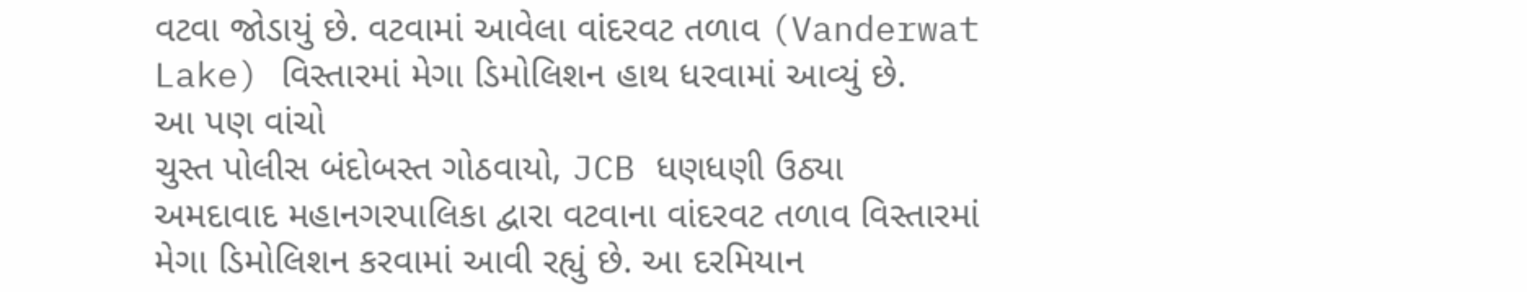વટવા જોડાયું છે. વટવામાં આવેલા વાંદરવટ તળાવ (Vanderwat Lake) વિસ્તારમાં મેગા ડિમોલિશન હાથ ધરવામાં આવ્યું છે.
આ પણ વાંચો
ચુસ્ત પોલીસ બંદોબસ્ત ગોઠવાયો, JCB ધણધણી ઉઠ્યા
અમદાવાદ મહાનગરપાલિકા દ્વારા વટવાના વાંદરવટ તળાવ વિસ્તારમાં મેગા ડિમોલિશન કરવામાં આવી રહ્યું છે. આ દરમિયાન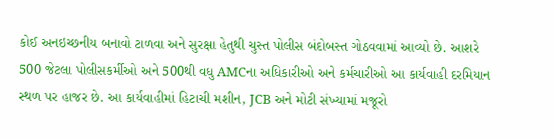કોઈ અનઇચ્છનીય બનાવો ટાળવા અને સુરક્ષા હેતુથી ચુસ્ત પોલીસ બંદોબસ્ત ગોઠવવામાં આવ્યો છે. આશરે 500 જેટલા પોલીસકર્મીઓ અને 500થી વધુ AMCના અધિકારીઓ અને કર્મચારીઓ આ કાર્યવાહી દરમિયાન સ્થળ પર હાજર છે. આ કાર્યવાહીમાં હિટાચી મશીન, JCB અને મોટી સંખ્યામાં મજૂરો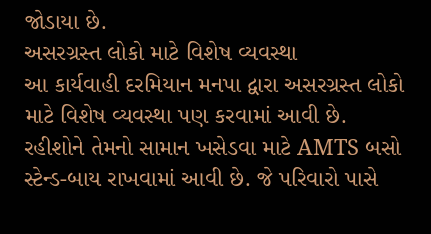જોડાયા છે.
અસરગ્રસ્ત લોકો માટે વિશેષ વ્યવસ્થા
આ કાર્યવાહી દરમિયાન મનપા દ્વારા અસરગ્રસ્ત લોકો માટે વિશેષ વ્યવસ્થા પણ કરવામાં આવી છે. રહીશોને તેમનો સામાન ખસેડવા માટે AMTS બસો સ્ટેન્ડ-બાય રાખવામાં આવી છે. જે પરિવારો પાસે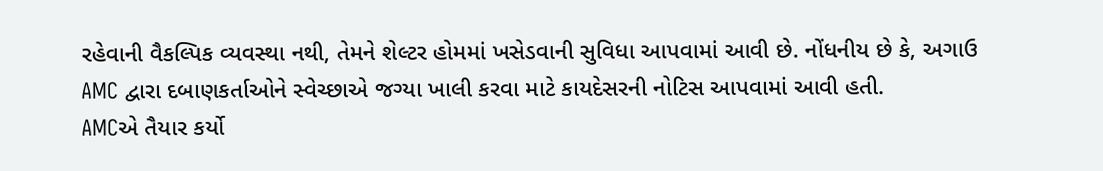રહેવાની વૈકલ્પિક વ્યવસ્થા નથી, તેમને શેલ્ટર હોમમાં ખસેડવાની સુવિધા આપવામાં આવી છે. નોંધનીય છે કે, અગાઉ AMC દ્વારા દબાણકર્તાઓને સ્વેચ્છાએ જગ્યા ખાલી કરવા માટે કાયદેસરની નોટિસ આપવામાં આવી હતી.
AMCએ તૈયાર કર્યો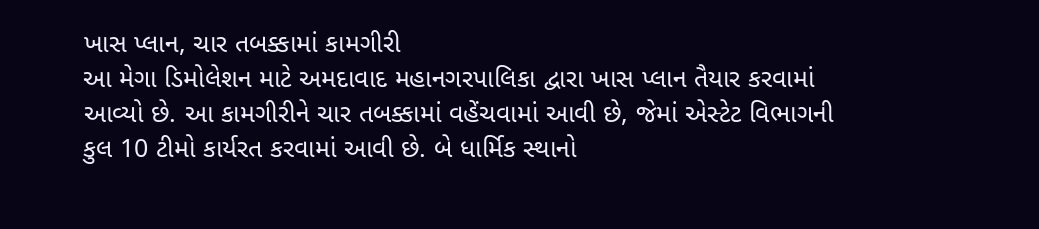ખાસ પ્લાન, ચાર તબક્કામાં કામગીરી
આ મેગા ડિમોલેશન માટે અમદાવાદ મહાનગરપાલિકા દ્વારા ખાસ પ્લાન તૈયાર કરવામાં આવ્યો છે. આ કામગીરીને ચાર તબક્કામાં વહેંચવામાં આવી છે, જેમાં એસ્ટેટ વિભાગની કુલ 10 ટીમો કાર્યરત કરવામાં આવી છે. બે ધાર્મિક સ્થાનો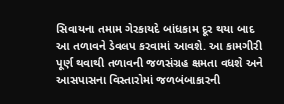સિવાયના તમામ ગેરકાયદે બાંધકામ દૂર થયા બાદ આ તળાવને ડેવલપ કરવામાં આવશે. આ કામગીરી પૂર્ણ થવાથી તળાવની જળસંગ્રહ ક્ષમતા વધશે અને આસપાસના વિસ્તારોમાં જળબંબાકારની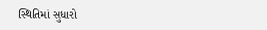સ્થિતિમાં સુધારો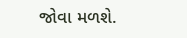જોવા મળશે.